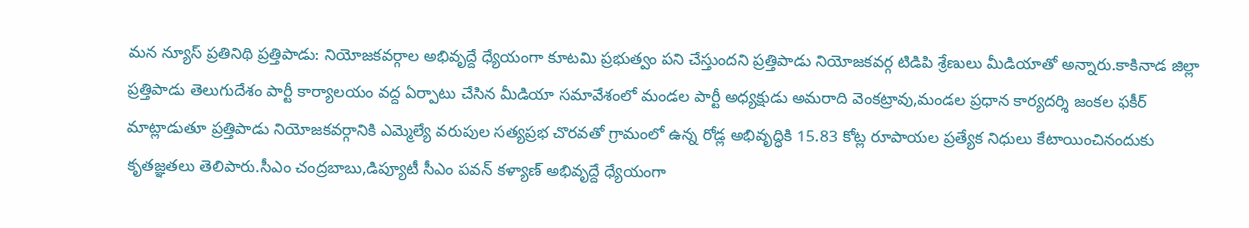మన న్యూస్ ప్రతినిథి ప్రత్తిపాడు: నియోజకవర్గాల అభివృద్దే ధ్యేయంగా కూటమి ప్రభుత్వం పని చేస్తుందని ప్రత్తిపాడు నియోజకవర్గ టిడిపి శ్రేణులు మీడియాతో అన్నారు.కాకినాడ జిల్లా ప్రత్తిపాడు తెలుగుదేశం పార్టీ కార్యాలయం వద్ద ఏర్పాటు చేసిన మీడియా సమావేశంలో మండల పార్టీ అధ్యక్షుడు అమరాది వెంకట్రావు,మండల ప్రధాన కార్యదర్శి జంకల ఫకీర్ మాట్లాడుతూ ప్రత్తిపాడు నియోజకవర్గానికి ఎమ్మెల్యే వరుపుల సత్యప్రభ చొరవతో గ్రామంలో ఉన్న రోడ్ల అభివృద్ధికి 15.83 కోట్ల రూపాయల ప్రత్యేక నిధులు కేటాయించినందుకు కృతజ్ఞతలు తెలిపారు.సీఎం చంద్రబాబు,డిప్యూటీ సీఎం పవన్ కళ్యాణ్ అభివృద్దే ధ్యేయంగా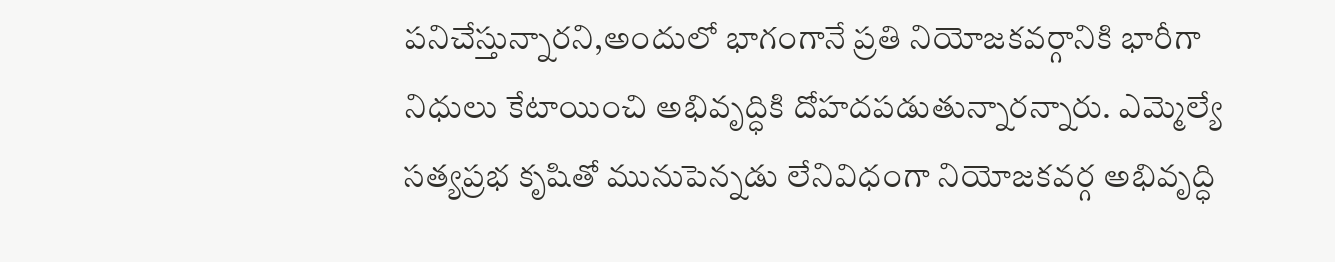పనిచేస్తున్నారని,అందులో భాగంగానే ప్రతి నియోజకవర్గానికి భారీగా నిధులు కేటాయించి అభివృద్ధికి దోహదపడుతున్నారన్నారు. ఎమ్మెల్యే సత్యప్రభ కృషితో మునుపెన్నడు లేనివిధంగా నియోజకవర్గ అభివృద్ధి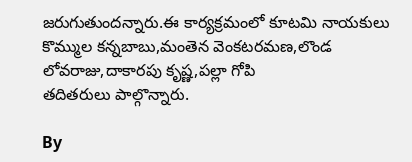జరుగుతుందన్నారు.ఈ కార్యక్రమంలో కూటమి నాయకులు కొమ్ముల కన్నబాబు,మంతెన వెంకటరమణ,లొండ లోవరాజు,దాకారపు కృష్ణ,పల్లా గోపి
తదితరులు పాల్గొన్నారు.

By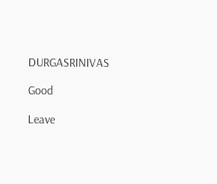DURGASRINIVAS

Good

Leave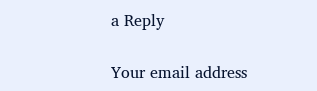a Reply

Your email address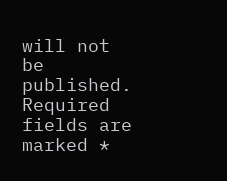will not be published. Required fields are marked *